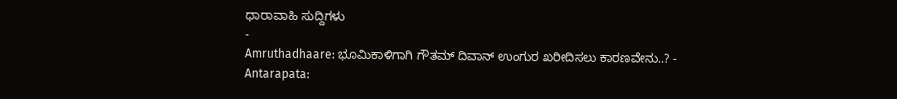ಧಾರಾವಾಹಿ ಸುದ್ದಿಗಳು
-
Amruthadhaare: ಭೂಮಿಕಾಳಿಗಾಗಿ ಗೌತಮ್ ದಿವಾನ್ ಉಂಗುರ ಖರೀದಿಸಲು ಕಾರಣವೇನು..? -
Antarapata: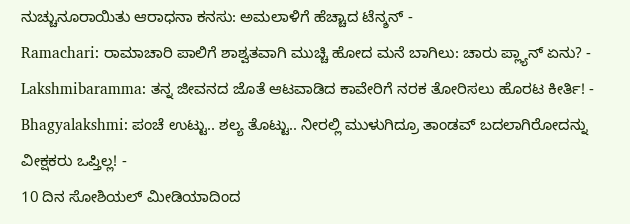ನುಚ್ಚುನೂರಾಯಿತು ಆರಾಧನಾ ಕನಸು: ಅಮಲಾಳಿಗೆ ಹೆಚ್ಚಾದ ಟೆನ್ಶನ್ -
Ramachari: ರಾಮಾಚಾರಿ ಪಾಲಿಗೆ ಶಾಶ್ವತವಾಗಿ ಮುಚ್ಚಿ ಹೋದ ಮನೆ ಬಾಗಿಲು: ಚಾರು ಪ್ಲ್ಯಾನ್ ಏನು? -
Lakshmibaramma: ತನ್ನ ಜೀವನದ ಜೊತೆ ಆಟವಾಡಿದ ಕಾವೇರಿಗೆ ನರಕ ತೋರಿಸಲು ಹೊರಟ ಕೀರ್ತಿ! -
Bhagyalakshmi: ಪಂಚೆ ಉಟ್ಟು.. ಶಲ್ಯ ತೊಟ್ಟು.. ನೀರಲ್ಲಿ ಮುಳುಗಿದ್ರೂ ತಾಂಡವ್ ಬದಲಾಗಿರೋದನ್ನು ವೀಕ್ಷಕರು ಒಪ್ತಿಲ್ಲ! -
10 ದಿನ ಸೋಶಿಯಲ್ ಮೀಡಿಯಾದಿಂದ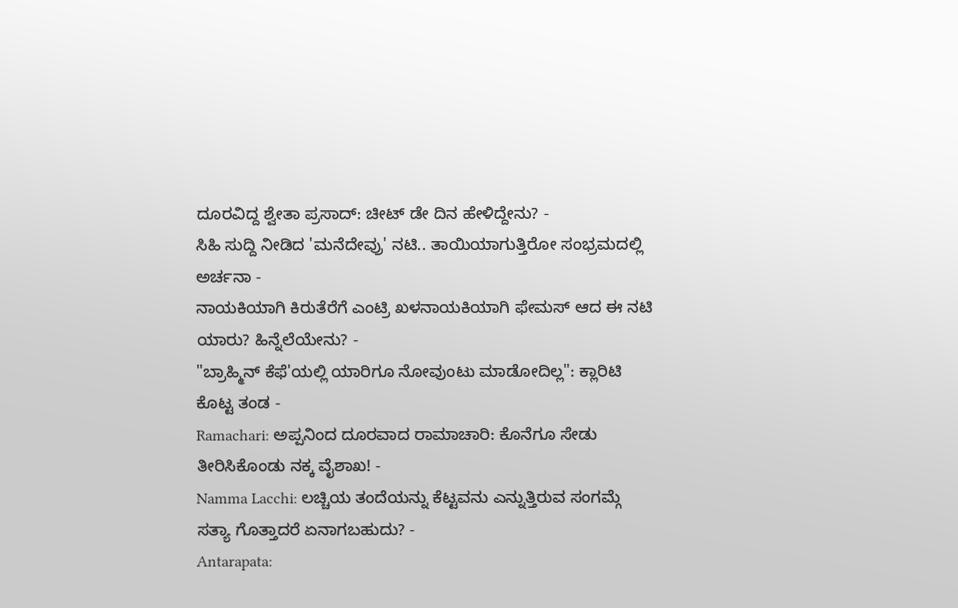ದೂರವಿದ್ದ ಶ್ವೇತಾ ಪ್ರಸಾದ್: ಚೀಟ್ ಡೇ ದಿನ ಹೇಳಿದ್ದೇನು? -
ಸಿಹಿ ಸುದ್ದಿ ನೀಡಿದ 'ಮನೆದೇವ್ರು' ನಟಿ.. ತಾಯಿಯಾಗುತ್ತಿರೋ ಸಂಭ್ರಮದಲ್ಲಿ ಅರ್ಚನಾ -
ನಾಯಕಿಯಾಗಿ ಕಿರುತೆರೆಗೆ ಎಂಟ್ರಿ ಖಳನಾಯಕಿಯಾಗಿ ಫೇಮಸ್ ಆದ ಈ ನಟಿ ಯಾರು? ಹಿನ್ನೆಲೆಯೇನು? -
"ಬ್ರಾಹ್ಮಿನ್ ಕೆಫೆ'ಯಲ್ಲಿ ಯಾರಿಗೂ ನೋವುಂಟು ಮಾಡೋದಿಲ್ಲ": ಕ್ಲಾರಿಟಿ ಕೊಟ್ಟ ತಂಡ -
Ramachari: ಅಪ್ಪನಿಂದ ದೂರವಾದ ರಾಮಾಚಾರಿ: ಕೊನೆಗೂ ಸೇಡು ತೀರಿಸಿಕೊಂಡು ನಕ್ಕ ವೈಶಾಖ! -
Namma Lacchi: ಲಚ್ಚಿಯ ತಂದೆಯನ್ನು ಕೆಟ್ಟವನು ಎನ್ನುತ್ತಿರುವ ಸಂಗಮ್ಗೆ ಸತ್ಯಾ ಗೊತ್ತಾದರೆ ಏನಾಗಬಹುದು? -
Antarapata: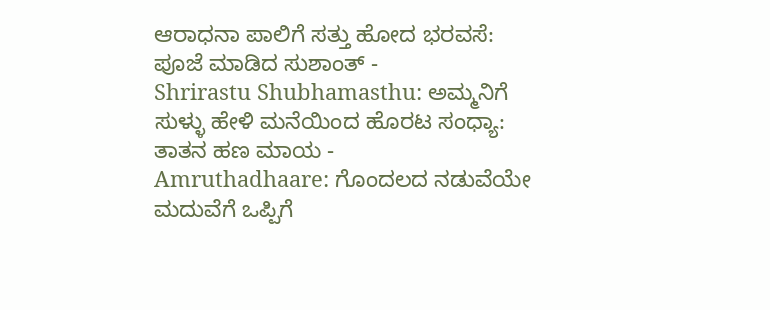ಆರಾಧನಾ ಪಾಲಿಗೆ ಸತ್ತು ಹೋದ ಭರವಸೆ: ಪೂಜೆ ಮಾಡಿದ ಸುಶಾಂತ್ -
Shrirastu Shubhamasthu: ಅಮ್ಮನಿಗೆ ಸುಳ್ಳು ಹೇಳಿ ಮನೆಯಿಂದ ಹೊರಟ ಸಂಧ್ಯಾ: ತಾತನ ಹಣ ಮಾಯ -
Amruthadhaare: ಗೊಂದಲದ ನಡುವೆಯೇ ಮದುವೆಗೆ ಒಪ್ಪಿಗೆ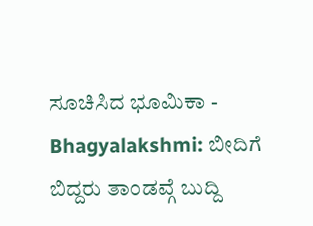ಸೂಚಿಸಿದ ಭೂಮಿಕಾ -
Bhagyalakshmi: ಬೀದಿಗೆ ಬಿದ್ದರು ತಾಂಡವ್ಗೆ ಬುದ್ದಿ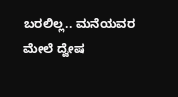ಬರಲಿಲ್ಲ.. ಮನೆಯವರ ಮೇಲೆ ದ್ವೇಷ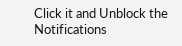Click it and Unblock the Notifications